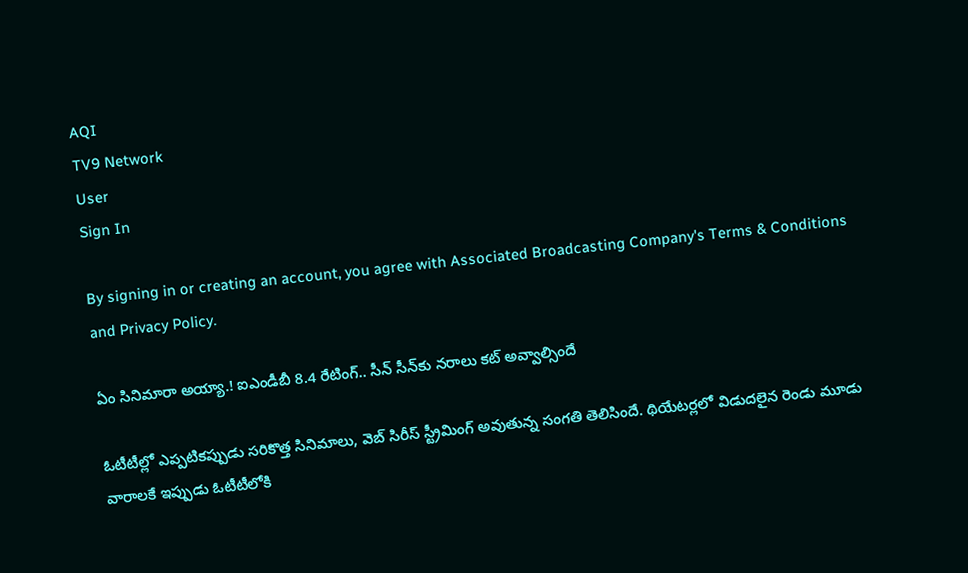AQI
TV9 Network
User
Sign In

By signing in or creating an account, you agree with Associated Broadcasting Company's Terms & Conditions and Privacy Policy.

ఏం సినిమారా అయ్యా.! ఐఎండీబీ 8.4 రేటింగ్.. సీన్ సీన్‌కు నరాలు కట్ అవ్వాల్సిందే

ఓటీటీల్లో ఎప్పటికప్పుడు సరికొత్త సినిమాలు, వెబ్ సిరీస్ స్ట్రీమింగ్ అవుతున్న సంగతి తెలిసిందే. థియేటర్లలో విడుదలైన రెండు మూడు వారాలకే ఇప్పుడు ఓటీటీలోకి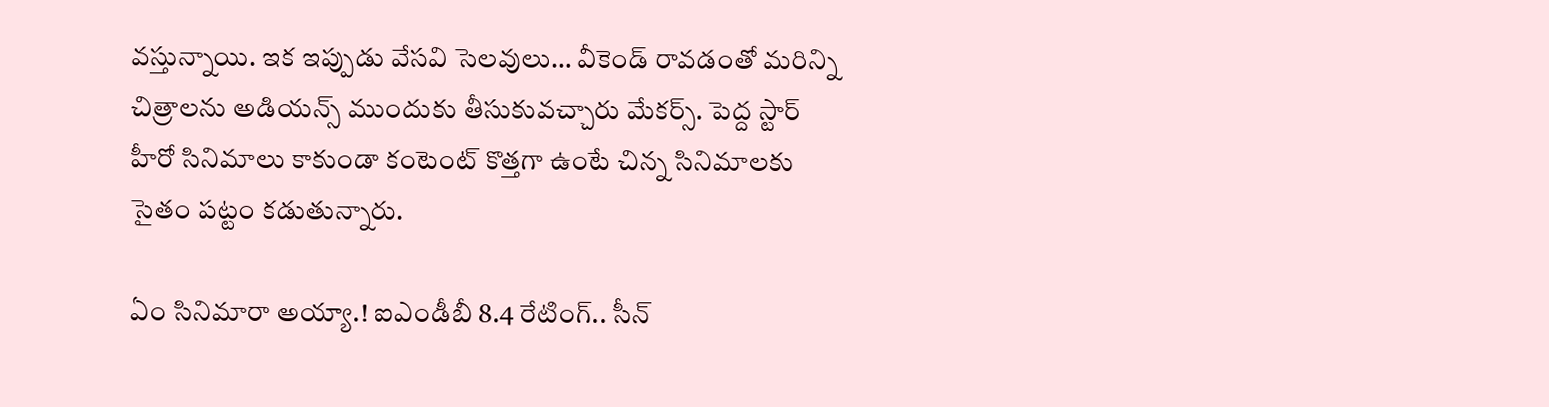వస్తున్నాయి. ఇక ఇప్పుడు వేసవి సెలవులు… వీకెండ్ రావడంతో మరిన్ని చిత్రాలను అడియన్స్ ముందుకు తీసుకువచ్చారు మేకర్స్. పెద్ద స్టార్ హీరో సినిమాలు కాకుండా కంటెంట్ కొత్తగా ఉంటే చిన్న సినిమాలకు సైతం పట్టం కడుతున్నారు.

ఏం సినిమారా అయ్యా.! ఐఎండీబీ 8.4 రేటింగ్.. సీన్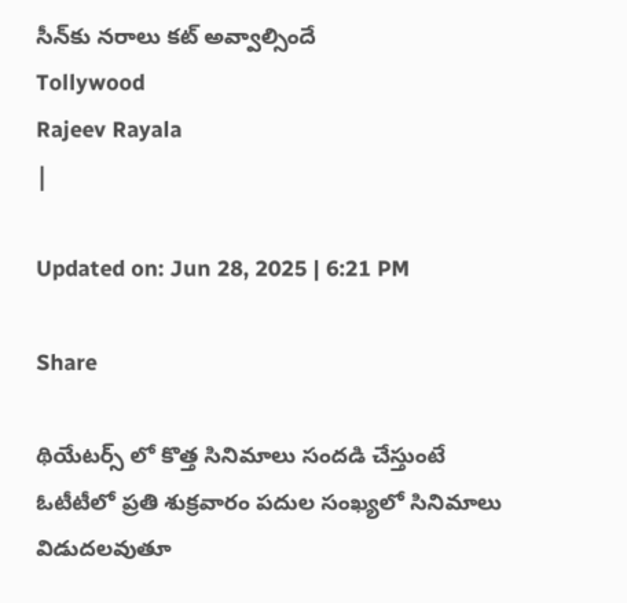సీన్‌కు నరాలు కట్ అవ్వాల్సిందే
Tollywood
Rajeev Rayala
|

Updated on: Jun 28, 2025 | 6:21 PM

Share

థియేటర్స్ లో కొత్త సినిమాలు సందడి చేస్తుంటే ఓటీటీలో ప్రతి శుక్రవారం పదుల సంఖ్యలో సినిమాలు విడుదలవుతూ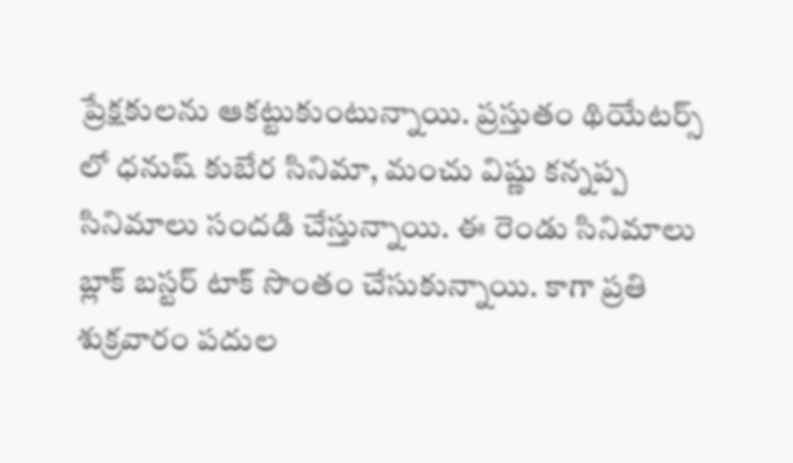ప్రేక్షకులను ఆకట్టుకుంటున్నాయి. ప్రస్తుతం థియేటర్స్ లో ధనుష్ కుబేర సినిమా, మంచు విష్ణు కన్నప్ప సినిమాలు సందడి చేస్తున్నాయి. ఈ రెండు సినిమాలు బ్లాక్ బస్టర్ టాక్ సొంతం చేసుకున్నాయి. కాగా ప్రతి శుక్రవారం పదుల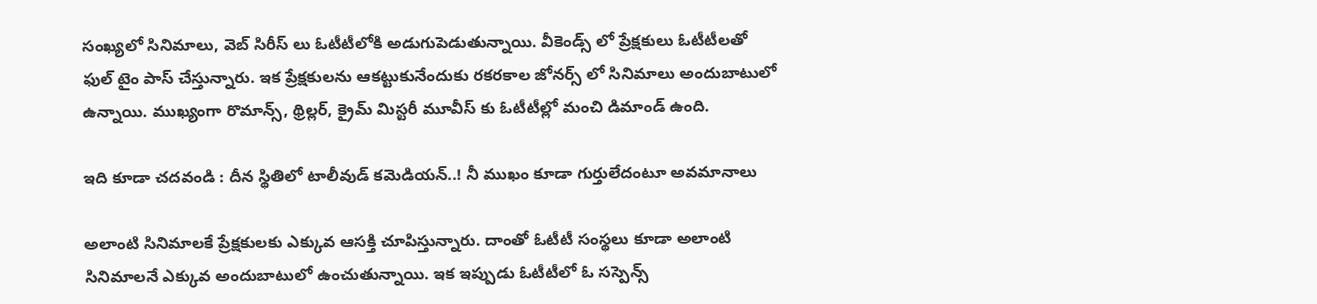సంఖ్యలో సినిమాలు, వెబ్ సిరీస్ లు ఓటీటీలోకి అడుగుపెడుతున్నాయి. వీకెండ్స్ లో ప్రేక్షకులు ఓటీటీలతో ఫుల్ టైం పాస్ చేస్తున్నారు. ఇక ప్రేక్షకులను ఆకట్టుకునేందుకు రకరకాల జోనర్స్ లో సినిమాలు అందుబాటులో ఉన్నాయి. ముఖ్యంగా రొమాన్స్, థ్రిల్లర్, క్రైమ్ మిస్టరీ మూవీస్ కు ఓటీటీల్లో మంచి డిమాండ్ ఉంది.

ఇది కూడా చదవండి : దీన స్థితిలో టాలీవుడ్ కమెడియన్..! నీ ముఖం కూడా గుర్తులేదంటూ అవమానాలు

అలాంటి సినిమాలకే ప్రేక్షకులకు ఎక్కువ ఆసక్తి చూపిస్తున్నారు. దాంతో ఓటీటీ సంస్థలు కూడా అలాంటి సినిమాలనే ఎక్కువ అందుబాటులో ఉంచుతున్నాయి. ఇక ఇప్పుడు ఓటీటీలో ఓ సస్పెన్స్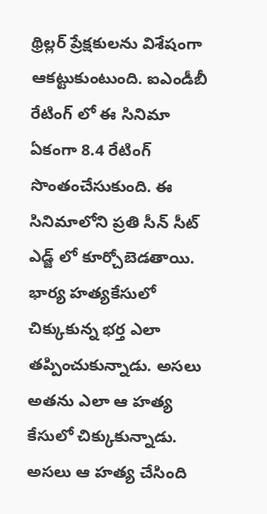థ్రిల్లర్ ప్రేక్షకులను విశేషంగా ఆకట్టుకుంటుంది. ఐఎండీబీ రేటింగ్ లో ఈ సినిమా ఏకంగా 8.4 రేటింగ్ సొంతంచేసుకుంది. ఈ సినిమాలోని ప్రతి సీన్ సీట్ ఎడ్జ్ లో కూర్చోబెడతాయి. భార్య హత్యకేసులో చిక్కుకున్న భర్త ఎలా తప్పించుకున్నాడు. అసలు అతను ఎలా ఆ హత్య కేసులో చిక్కుకున్నాడు. అసలు ఆ హత్య చేసింది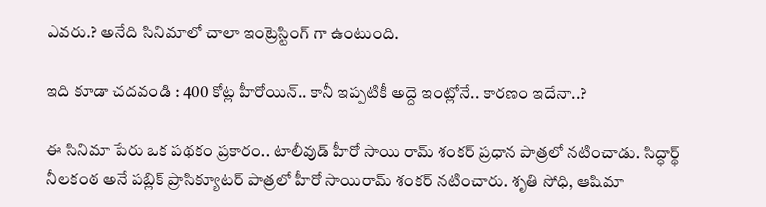ఎవరు.? అనేది సినిమాలో చాలా ఇంట్రెస్టింగ్ గా ఉంటుంది.

ఇది కూడా చదవండి : 400 కోట్ల హీరోయిన్.. కానీ ఇప్పటికీ అద్దె ఇంట్లోనే.. కారణం ఇదేనా..?

ఈ సినిమా పేరు ఒక పథకం ప్రకారం.. టాలీవుడ్ హీరో సాయి రామ్ శంకర్ ప్రధాన పాత్రలో నటించాడు. సిద్ధార్థ్ నీలకంఠ అనే పబ్లిక్ ప్రాసిక్యూటర్ పాత్రలో హీరో సాయిరామ్ శంకర్ నటించారు. శృతి సోధి, ఆషిమా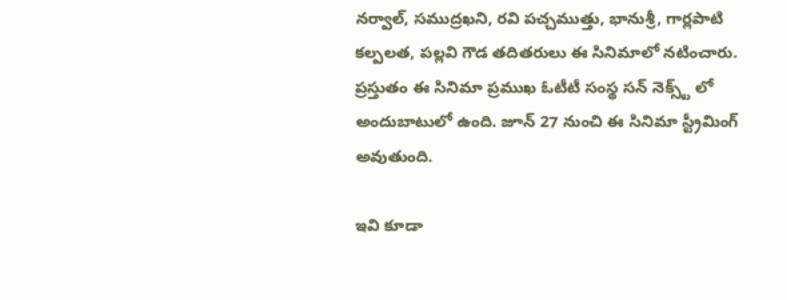నర్వాల్, సముద్రఖని, రవి పచ్చముత్తు, భానుశ్రీ, గార్లపాటి కల్పలత, పల్లవి గౌడ తదితరులు ఈ సినిమాలో నటించారు. ప్రస్తుతం ఈ సినిమా ప్రముఖ ఓటీటీ సంస్థ సన్ నెక్స్ట్ లో అందుబాటులో ఉంది. జూన్ 27 నుంచి ఈ సినిమా స్ట్రీమింగ్ అవుతుంది.

ఇవి కూడా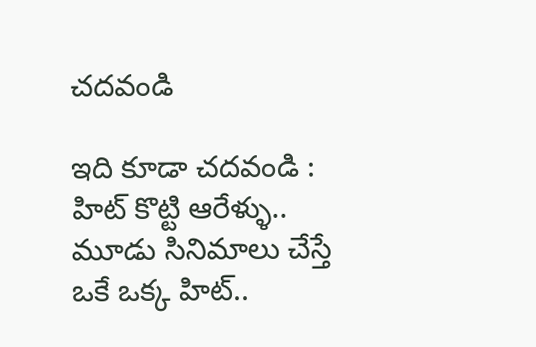చదవండి

ఇది కూడా చదవండి : హిట్ కొట్టి ఆరేళ్ళు.. మూడు సినిమాలు చేస్తే ఒకే ఒక్క హిట్..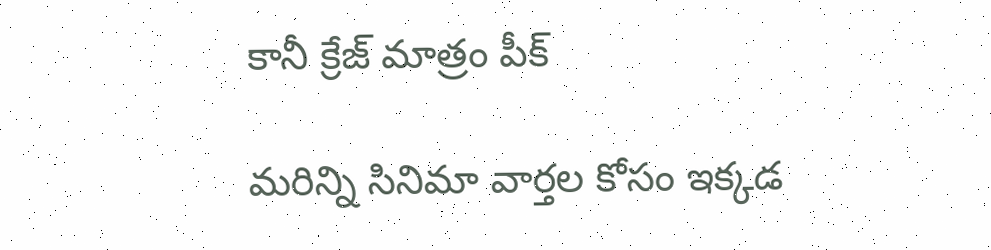కానీ క్రేజ్ మాత్రం పీక్

మరిన్ని సినిమా వార్తల కోసం ఇక్కడ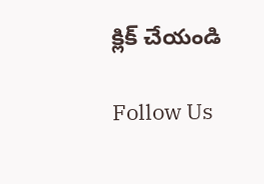క్లిక్ చేయండి

Follow Us